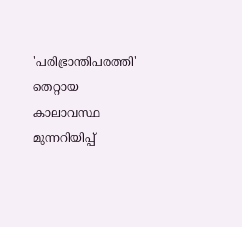'പരിഭ്രാന്തിപരത്തി' തെറ്റായ കാലാവസ്ഥ മുന്നറിയിപ്പ്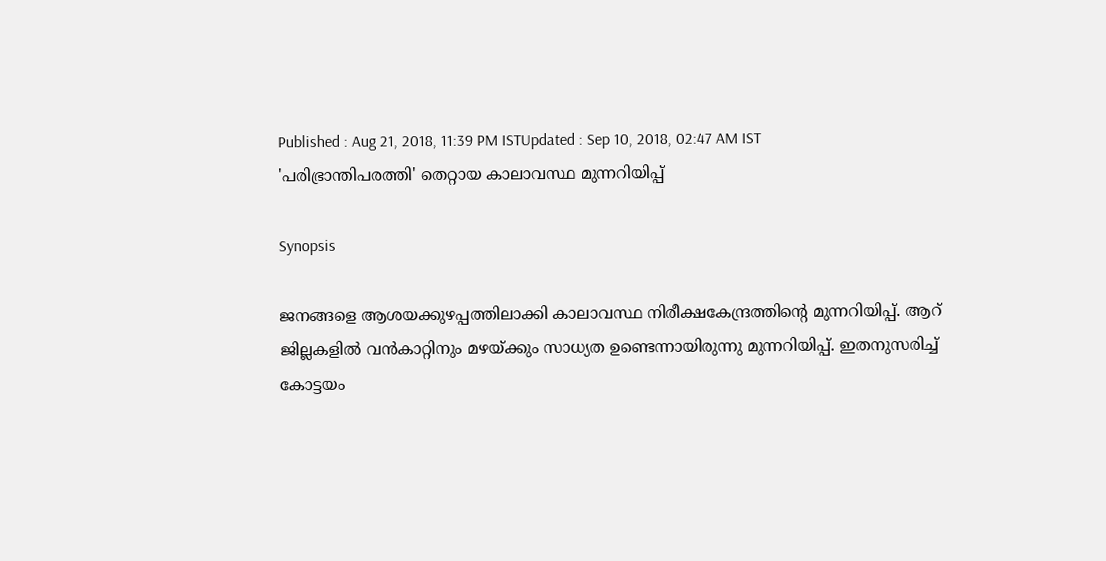Published : Aug 21, 2018, 11:39 PM ISTUpdated : Sep 10, 2018, 02:47 AM IST
'പരിഭ്രാന്തിപരത്തി' തെറ്റായ കാലാവസ്ഥ മുന്നറിയിപ്പ്

Synopsis

ജനങ്ങളെ ആശയക്കുഴപ്പത്തിലാക്കി കാലാവസ്ഥ നിരീക്ഷകേന്ദ്രത്തിന്‍റെ മുന്നറിയിപ്പ്. ആറ് ജില്ലകളിൽ വൻകാറ്റിനും മഴയ്ക്കും സാധ്യത ഉണ്ടെന്നായിരുന്നു മുന്നറിയിപ്പ്. ഇതനുസരിച്ച് കോട്ടയം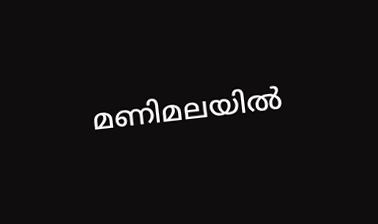മണിമലയിൽ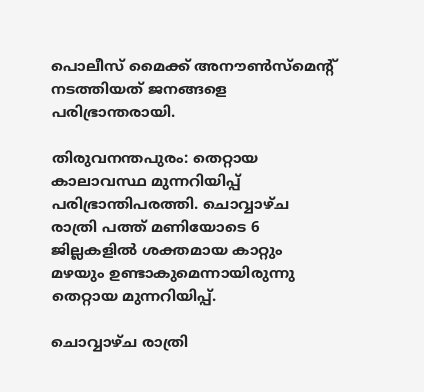പൊലീസ് മൈക്ക് അനൗൺസ്മെന്‍റ് നടത്തിയത് ജനങ്ങളെ പരിഭ്രാന്തരായി.

തിരുവനന്തപുരം: തെറ്റായ കാലാവസ്ഥ മുന്നറിയിപ്പ് പരിഭ്രാന്തിപരത്തി. ചൊവ്വാഴ്ച രാത്രി പത്ത് മണിയോടെ 6 ജില്ലകളിൽ ശക്തമായ കാറ്റും മഴയും ഉണ്ടാകുമെന്നായിരുന്നു തെറ്റായ മുന്നറിയിപ്പ്.

ചൊവ്വാഴ്ച രാത്രി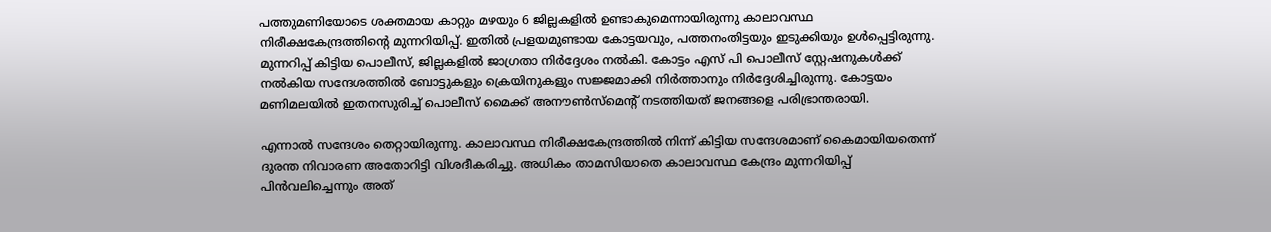പത്തുമണിയോടെ ശക്തമായ കാറ്റും മഴയും 6 ജില്ലകളിൽ ഉണ്ടാകുമെന്നായിരുന്നു കാലാവസ്ഥ നിരീക്ഷകേന്ദ്രത്തിന്‍റെ മുന്നറിയിപ്പ്. ഇതിൽ പ്രളയമുണ്ടായ കോട്ടയവും, പത്തനംതിട്ടയും ഇടുക്കിയും ഉൾപ്പെട്ടിരുന്നു. മുന്നറിപ്പ് കിട്ടിയ പൊലീസ്, ജില്ലകളിൽ ജാഗ്രതാ നിർദ്ദേശം നൽകി. കോട്ടം എസ് പി പൊലീസ് സ്റ്റേഷനുകൾക്ക് നൽകിയ സന്ദേശത്തിൽ ബോട്ടുകളും ക്രെയിനുകളും സജ്ജമാക്കി നിർത്താനും നിർദ്ദേശിച്ചിരുന്നു. കോട്ടയം മണിമലയിൽ ഇതനസുരിച്ച് പൊലീസ് മൈക്ക് അനൗൺസ്മെന്‍റ് നടത്തിയത് ജനങ്ങളെ പരിഭ്രാന്തരായി.

എന്നാൽ സന്ദേശം തെറ്റായിരുന്നു. കാലാവസ്ഥ നിരീക്ഷകേന്ദ്രത്തിൽ നിന്ന് കിട്ടിയ സന്ദേശമാണ് കൈമായിയതെന്ന് ദുരന്ത നിവാരണ അതോറിട്ടി വിശദീകരിച്ചു. അധികം താമസിയാതെ കാലാവസ്ഥ കേന്ദ്രം മുന്നറിയിപ്പ് പിൻവലിച്ചെന്നും അത്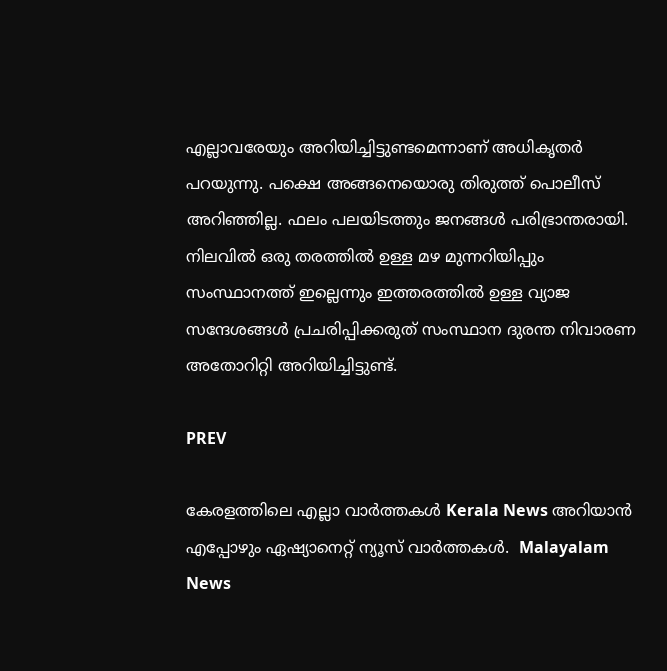എല്ലാവരേയും അറിയിച്ചിട്ടുണ്ടമെന്നാണ് അധികൃതർ പറയുന്നു. പക്ഷെ അങ്ങനെയൊരു തിരുത്ത് പൊലീസ് അറിഞ്ഞില്ല. ഫലം പലയിടത്തും ജനങ്ങൾ പരിഭ്രാന്തരായി. നിലവില്‍ ഒരു തരത്തില്‍ ഉള്ള മഴ മുന്നറിയിപ്പും സംസ്ഥാനത്ത് ഇല്ലെന്നും ഇത്തരത്തില്‍ ഉള്ള വ്യാജ സന്ദേശങ്ങള്‍ പ്രചരിപ്പിക്കരുത് സംസ്ഥാന ദുരന്ത നിവാരണ അതോറിറ്റി അറിയിച്ചിട്ടുണ്ട്.

PREV

കേരളത്തിലെ എല്ലാ വാർത്തകൾ Kerala News അറിയാൻ  എപ്പോഴും ഏഷ്യാനെറ്റ് ന്യൂസ് വാർത്തകൾ.  Malayalam News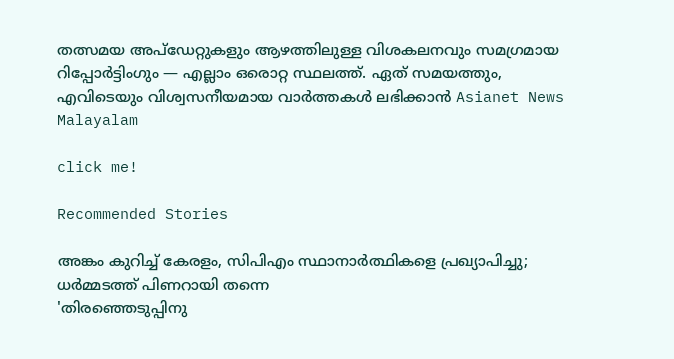തത്സമയ അപ്‌ഡേറ്റുകളും ആഴത്തിലുള്ള വിശകലനവും സമഗ്രമായ റിപ്പോർട്ടിംഗും — എല്ലാം ഒരൊറ്റ സ്ഥലത്ത്. ഏത് സമയത്തും, എവിടെയും വിശ്വസനീയമായ വാർത്തകൾ ലഭിക്കാൻ Asianet News Malayalam

click me!

Recommended Stories

അങ്കം കുറിച്ച് കേരളം, സിപിഎം സ്ഥാനാർത്ഥികളെ പ്രഖ്യാപിച്ചു; ധർമ്മടത്ത് പിണറായി തന്നെ
'തിരഞ്ഞെടുപ്പിനു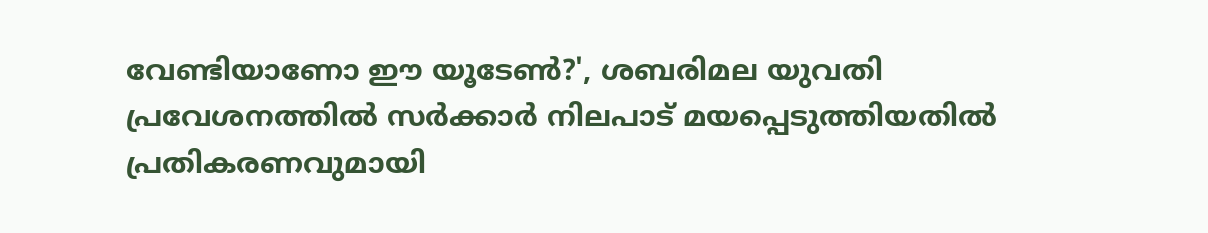വേണ്ടിയാണോ ഈ യൂടേൺ?', ശബരിമല യുവതി പ്രവേശനത്തിൽ സർക്കാർ നിലപാട് മയപ്പെടുത്തിയതിൽ പ്രതികരണവുമായി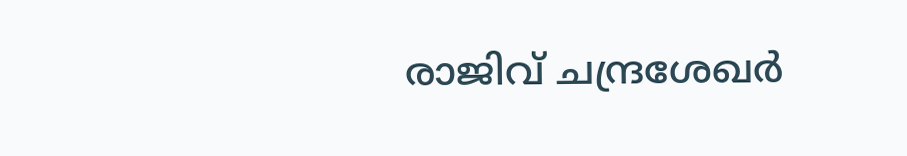രാജിവ് ചന്ദ്രശേഖർ